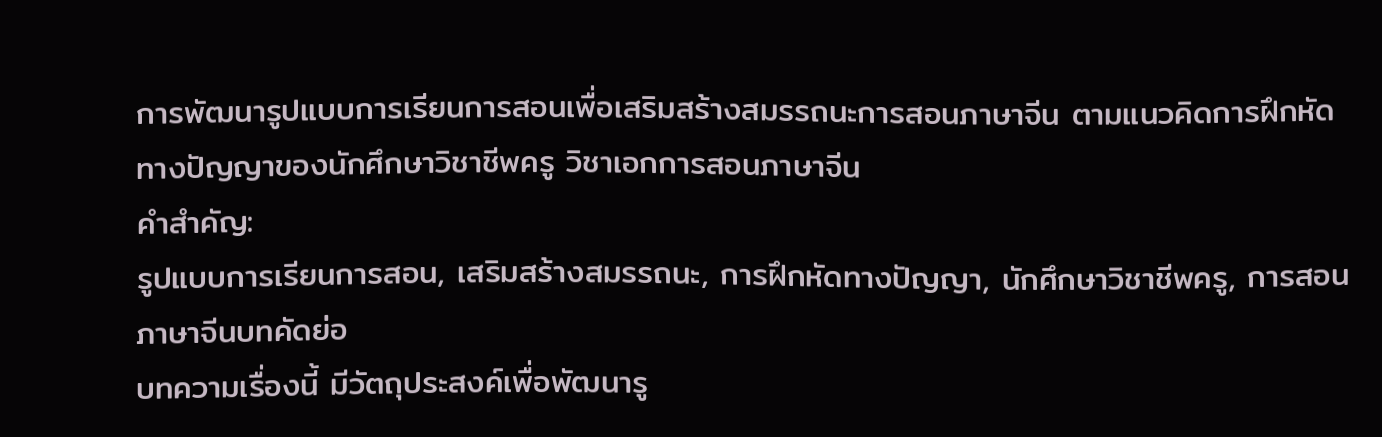การพัฒนารูปแบบการเรียนการสอนเพื่อเสริมสร้างสมรรถนะการสอนภาษาจีน ตามแนวคิดการฝึกหัดทางปัญญาของนักศึกษาวิชาชีพครู วิชาเอกการสอนภาษาจีน
คำสำคัญ:
รูปแบบการเรียนการสอน, เสริมสร้างสมรรถนะ, การฝึกหัดทางปัญญา, นักศึกษาวิชาชีพครู, การสอนภาษาจีนบทคัดย่อ
บทความเรื่องนี้ มีวัตถุประสงค์เพื่อพัฒนารู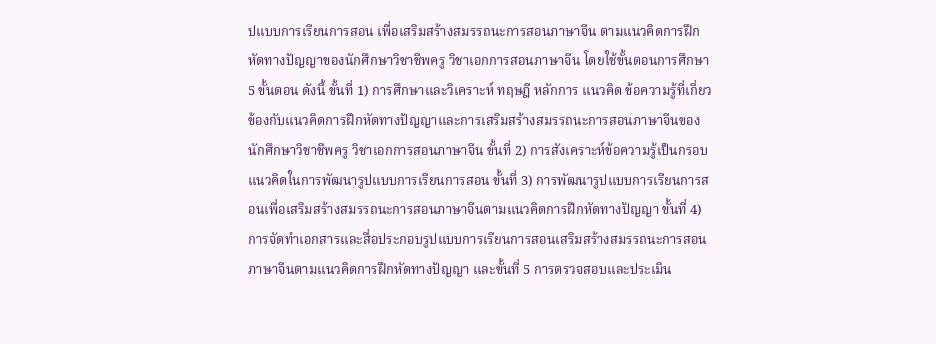ปแบบการเรียนการสอน เพื่อเสริมสร้างสมรรถนะการสอนภาษาจีน ตามแนวคิดการฝึกหัดทางปัญญาของนักศึกษาวิชาชีพครู วิชาเอกการสอนภาษาจีน โดยใช้ขั้นตอนการศึกษา 5 ขั้นตอน ดังนี้ ขั้นที่ 1) การศึกษาและวิเคราะห์ ทฤษฎี หลักการ แนวคิด ข้อความรู้ที่เกี่ยวข้องกับแนวคิดการฝึกหัดทางปัญญาและการเสริมสร้างสมรรถนะการสอนภาษาจีนของนักศึกษาวิชาชีพครู วิชาเอกการสอนภาษาจีน ขั้นที่ 2) การสังเคราะห์ข้อความรู้เป็นกรอบแนวคิดในการพัฒนารูปแบบการเรียนการสอน ขั้นที่ 3) การพัฒนารูปแบบการเรียนการสอนเพื่อเสริมสร้างสมรรถนะการสอนภาษาจีนตามแนวคิดการฝึกหัดทางปัญญา ขั้นที่ 4) การจัดทำเอกสารและสื่อประกอบรูปแบบการเรียนการสอนเสริมสร้างสมรรถนะการสอนภาษาจีนตามแนวคิดการฝึกหัดทางปัญญา และขั้นที่ 5 การตรวจสอบและประเมิน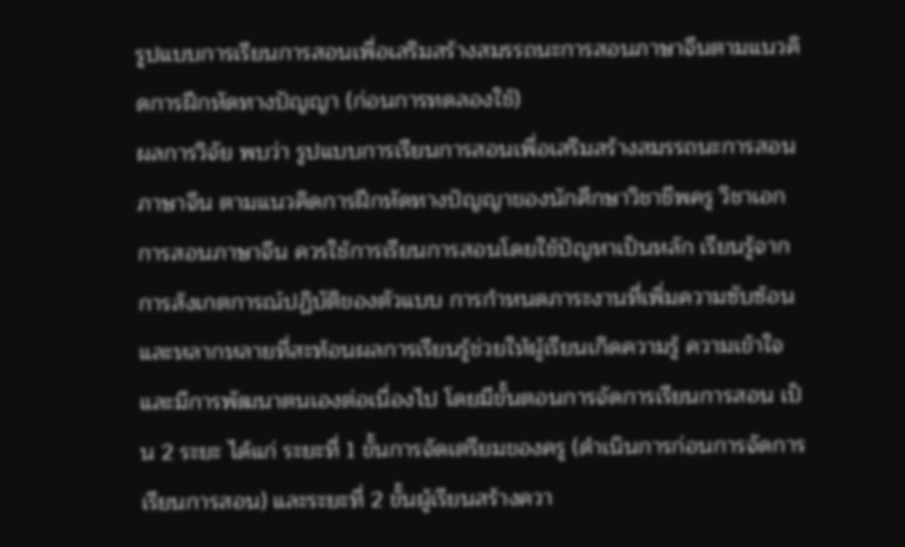รูปแบบการเรียนการสอนเพื่อเสริมสร้างสมรรถนะการสอนภาษาจีนตามแนวคิดการฝึกหัดทางปัญญา (ก่อนการทดลองใช้)
ผลการวิจัย พบว่า รูปแบบการเรียนการสอนเพื่อเสริมสร้างสมรรถนะการสอนภาษาจีน ตามแนวคิดการฝึกหัดทางปัญญาของนักศึกษาวิชาชีพครู วิชาเอกการสอนภาษาจีน ควรใช้การเรียนการสอนโดยใช้ปัญหาเป็นหลัก เรียนรู้จากการสังเกตการณ์ปฏิบัติของตัวแบบ การกำหนดภาระงานที่เพิ่มความซับซ้อน และหลากหลายที่สะท้อนผลการเรียนรู้ช่วยให้ผู้เรียนเกิดความรู้ ความเข้าใจ และมีการพัฒนาตนเองต่อเนื่องไป โดยมีขั้นตอนการจัดการเรียนการสอน เป็น 2 ระยะ ได้แก่ ระยะที่ 1 ขั้นการจัดเตรียมของครู (ดำเนินการก่อนการจัดการเรียนการสอน) และระยะที่ 2 ขั้นผู้เรียนสร้างควา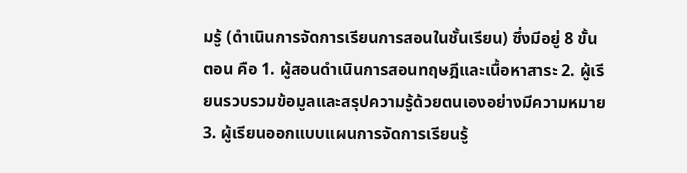มรู้ (ดำเนินการจัดการเรียนการสอนในชั้นเรียน) ซึ่งมีอยู่ 8 ขั้นตอน คือ 1. ผู้สอนดำเนินการสอนทฤษฎีและเนื้อหาสาระ 2. ผู้เรียนรวบรวมข้อมูลและสรุปความรู้ด้วยตนเองอย่างมีความหมาย 3. ผู้เรียนออกแบบแผนการจัดการเรียนรู้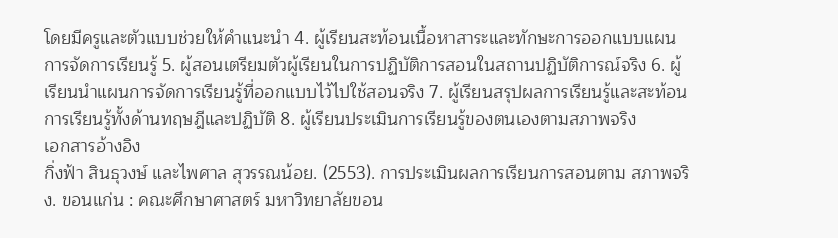โดยมีครูและตัวแบบช่วยให้คำแนะนำ 4. ผู้เรียนสะท้อนเนื้อหาสาระและทักษะการออกแบบแผนการจัดการเรียนรู้ 5. ผู้สอนเตรียมตัวผู้เรียนในการปฏิบัติการสอนในสถานปฏิบัติการณ์จริง 6. ผู้เรียนนำแผนการจัดการเรียนรู้ที่ออกแบบไว้ไปใช้สอนจริง 7. ผู้เรียนสรุปผลการเรียนรู้และสะท้อนการเรียนรู้ทั้งด้านทฤษฎีและปฏิบัติ 8. ผู้เรียนประเมินการเรียนรู้ของตนเองตามสภาพจริง
เอกสารอ้างอิง
กิ่งฟ้า สินธุวงษ์ และไพศาล สุวรรณน้อย. (2553). การประเมินผลการเรียนการสอนตาม สภาพจริง. ขอนแก่น : คณะศึกษาศาสตร์ มหาวิทยาลัยขอน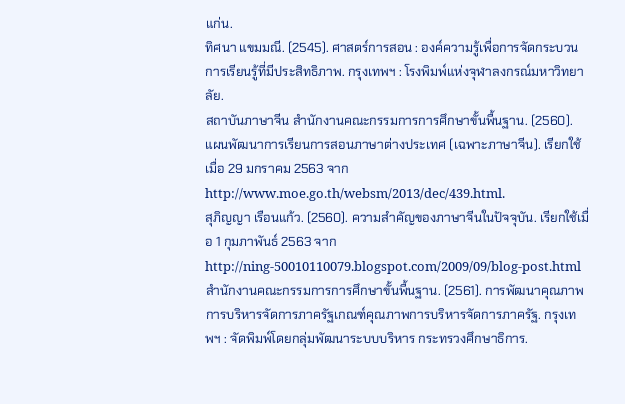แก่น.
ทิศนา แขมมณี. (2545). ศาสตร์การสอน : องค์ความรู้เพื่อการจัดกระบวนการเรียนรู้ที่มีประสิทธิภาพ. กรุงเทพฯ : โรงพิมพ์แห่งจุฬาลงกรณ์มหาวิทยาลัย.
สถาบันภาษาจีน สำนักงานคณะกรรมการการศึกษาขั้นพื้นฐาน. (2560). แผนพัฒนาการเรียนการสอนภาษาต่างประเทศ (เฉพาะภาษาจีน). เรียกใช้เมื่อ 29 มกราคม 2563 จาก http://www.moe.go.th/websm/2013/dec/439.html.
สุภิญญา เรือนแก้ว. (2560). ความสำคัญของภาษาจีนในปัจจุบัน. เรียกใช้เมื่อ 1 กุมภาพันธ์ 2563 จาก http://ning-50010110079.blogspot.com/2009/09/blog-post.html
สำนักงานคณะกรรมการการศึกษาขั้นพื้นฐาน. (2561). การพัฒนาคุณภาพการบริหารจัดการภาครัฐเกณฑ์คุณภาพการบริหารจัดการภาครัฐ. กรุงเทพฯ : จัดพิมพ์โดยกลุ่มพัฒนาระบบบริหาร กระทรวงศึกษาธิการ.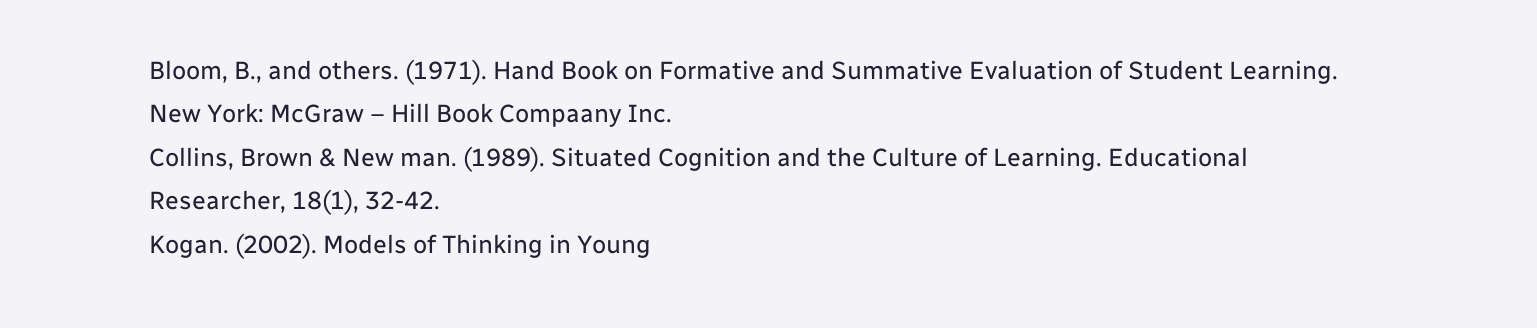Bloom, B., and others. (1971). Hand Book on Formative and Summative Evaluation of Student Learning. New York: McGraw – Hill Book Compaany Inc.
Collins, Brown & New man. (1989). Situated Cognition and the Culture of Learning. Educational Researcher, 18(1), 32-42.
Kogan. (2002). Models of Thinking in Young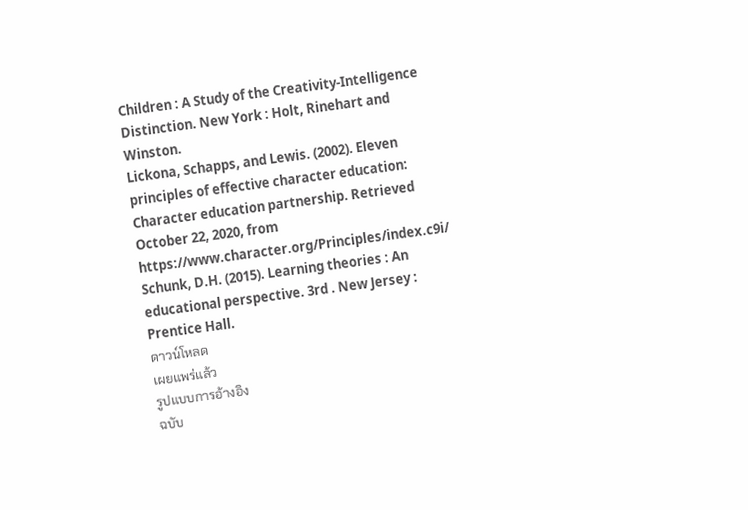Children : A Study of the Creativity-Intelligence Distinction. New York : Holt, Rinehart and Winston.
Lickona, Schapps, and Lewis. (2002). Eleven principles of effective character education: Character education partnership. Retrieved October 22, 2020, from https://www.character.org/Principles/index.c9i/
Schunk, D.H. (2015). Learning theories : An educational perspective. 3rd . New Jersey : Prentice Hall.
ดาวน์โหลด
เผยแพร่แล้ว
รูปแบบการอ้างอิง
ฉบับ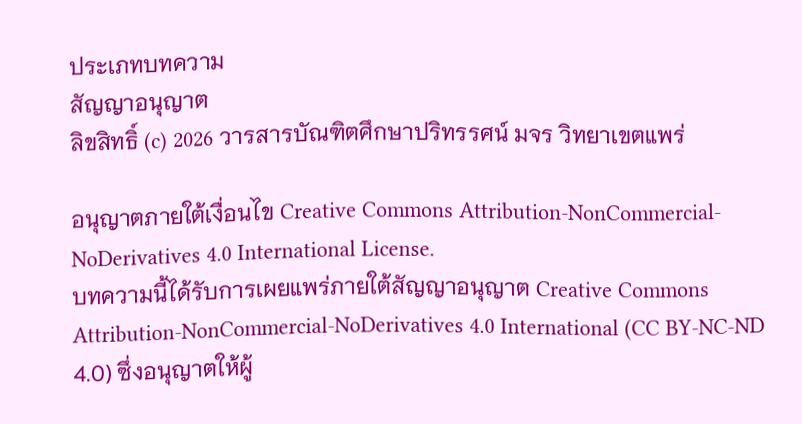ประเภทบทความ
สัญญาอนุญาต
ลิขสิทธิ์ (c) 2026 วารสารบัณฑิตศึกษาปริทรรศน์ มจร วิทยาเขตแพร่

อนุญาตภายใต้เงื่อนไข Creative Commons Attribution-NonCommercial-NoDerivatives 4.0 International License.
บทความนี้ได้รับการเผยแพร่ภายใต้สัญญาอนุญาต Creative Commons Attribution-NonCommercial-NoDerivatives 4.0 International (CC BY-NC-ND 4.0) ซึ่งอนุญาตให้ผู้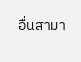อื่นสามา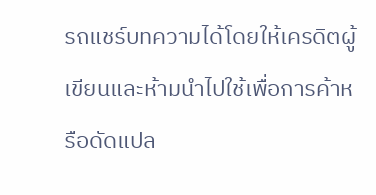รถแชร์บทความได้โดยให้เครดิตผู้เขียนและห้ามนำไปใช้เพื่อการค้าหรือดัดแปล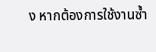ง หากต้องการใช้งานซ้ำ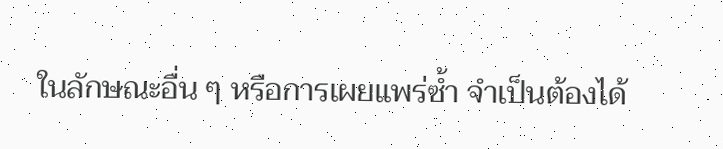ในลักษณะอื่น ๆ หรือการเผยแพร่ซ้ำ จำเป็นต้องได้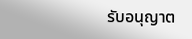รับอนุญาต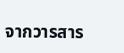จากวารสาร